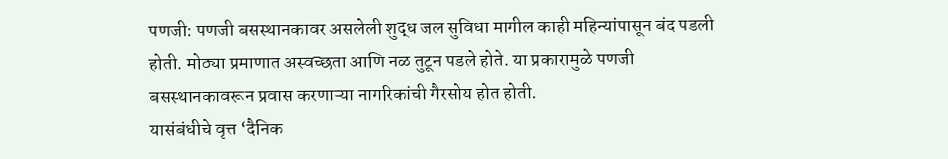पणजी: पणजी बसस्थानकावर असलेली शुद्ध जल सुविधा मागील काही महिन्यांपासून बंद पडली होती. मोठ्या प्रमाणात अस्वच्छता आणि नळ तुटून पडले होते. या प्रकारामुळे पणजी बसस्थानकावरून प्रवास करणाऱ्या नागरिकांची गैरसोय होत होती.
यासंबंधीचे वृत्त ‘दैनिक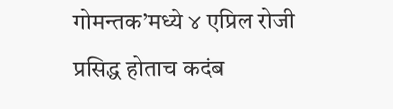गोमन्तक’मध्ये ४ एप्रिल रोजी प्रसिद्ध होताच कदंब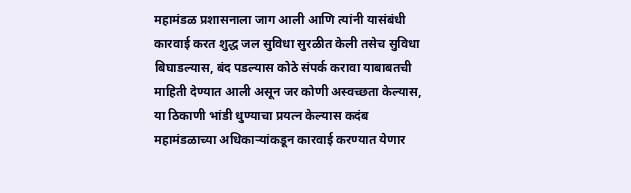महामंडळ प्रशासनाला जाग आली आणि त्यांनी यासंबंधी कारवाई करत शुद्ध जल सुविधा सुरळीत केली तसेच सुविधा बिघाडल्यास, बंद पडल्यास कोठे संपर्क करावा याबाबतची माहिती देण्यात आली असून जर कोणी अस्वच्छता केल्यास, या ठिकाणी भांडी धुण्याचा प्रयत्न केल्यास कदंब महामंडळाच्या अधिकाऱ्यांकडून कारवाई करण्यात येणार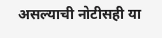असल्याची नोटीसही या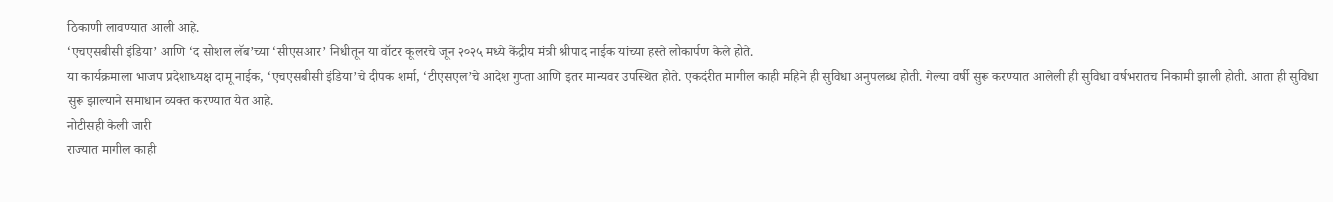ठिकाणी लावण्यात आली आहे.
‘एचएसबीसी इंडिया’ आणि ‘द सोशल लॅब’च्या ‘सीएसआर’ निधीतून या वॉटर कूलरचे जून २०२५ मध्ये केंद्रीय मंत्री श्रीपाद नाईक यांच्या हस्ते लोकार्पण केले होते.
या कार्यक्रमाला भाजप प्रदेशाध्यक्ष दामू नाईक, ‘एचएसबीसी इंडिया’चे दीपक शर्मा, ‘टीएसएल’चे आदेश गुप्ता आणि इतर मान्यवर उपस्थित होते. एकदंरीत मागील काही महिने ही सुविधा अनुपलब्ध होती. गेल्या वर्षी सुरू करण्यात आलेली ही सुविधा वर्षभरातच निकामी झाली होती. आता ही सुविधा सुरू झाल्याने समाधान व्यक्त करण्यात येत आहे.
नोटीसही केली जारी
राज्यात मागील काही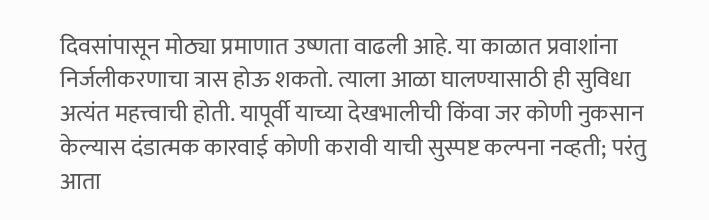दिवसांपासून मोठ्या प्रमाणात उष्णता वाढली आहे. या काळात प्रवाशांना निर्जलीकरणाचा त्रास होऊ शकतो. त्याला आळा घालण्यासाठी ही सुविधा अत्यंत महत्त्वाची होती. यापूर्वी याच्या देखभालीची किंवा जर कोणी नुकसान केल्यास दंडात्मक कारवाई कोणी करावी याची सुस्पष्ट कल्पना नव्हती; परंतु आता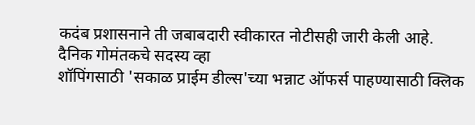कदंब प्रशासनाने ती जबाबदारी स्वीकारत नोटीसही जारी केली आहे.
दैनिक गोमंतकचे सदस्य व्हा
शॉपिंगसाठी 'सकाळ प्राईम डील्स'च्या भन्नाट ऑफर्स पाहण्यासाठी क्लिक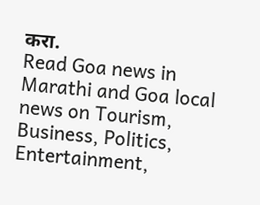करा.
Read Goa news in Marathi and Goa local news on Tourism, Business, Politics, Entertainment,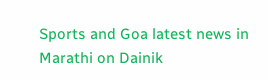Sports and Goa latest news in Marathi on Dainik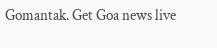Gomantak. Get Goa news live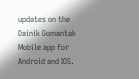updates on the Dainik Gomantak Mobile app for Android and IOS.